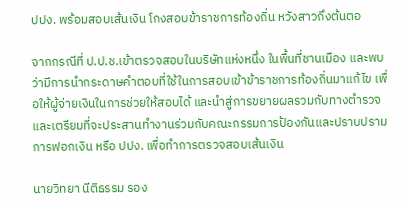ปปง. พร้อมสอบเส้นเงิน โกงสอบข้าราชการท้องถิ่น หวังสาวถึงต้นตอ

จากกรณีที่ ป.ป.ช.เข้าตรวจสอบในบริษัทแห่งหนึ่ง ในพื้นที่ชานเมือง และพบว่ามีการนำกระดาษคำตอบที่ใช้ในการสอบเข้าข้าราชการท้องถิ่นมาแก้ไข เพื่อให้ผู้จ่ายเงินในการช่วยให้สอบได้ และนำสู่การขยายผลรวมกับทางตำรวจ และเตรียมที่จะประสานทำงานร่วมกับคณะกรรมการป้องกันและปราบปรามการฟอกเงิน หรือ ปปง. เพื่อทำการตรวจสอบเส้นเงิน

นายวิทยา นีติธรรม รอง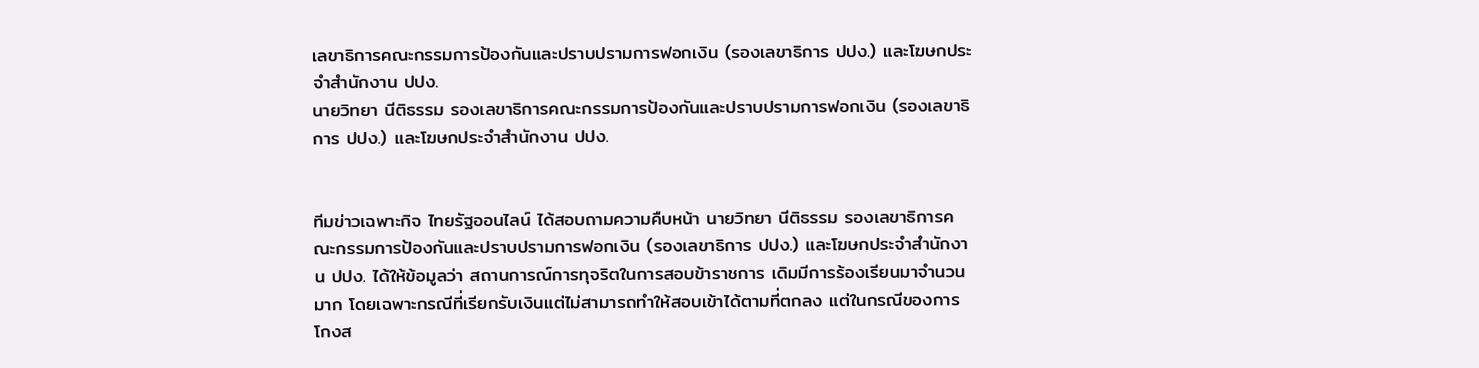เลขาธิการคณะกรรมการป้องกันและปราบปรามการฟอกเงิน (รองเลขาธิการ ปปง.) และโฆษกประจำสำนักงาน ปปง.
นายวิทยา นีติธรรม รองเลขาธิการคณะกรรมการป้องกันและปราบปรามการฟอกเงิน (รองเลขาธิการ ปปง.) และโฆษกประจำสำนักงาน ปปง.


ทีมข่าวเฉพาะกิจ ไทยรัฐออนไลน์ ได้สอบถามความคืบหน้า นายวิทยา นีติธรรม รองเลขาธิการคณะกรรมการป้องกันและปราบปรามการฟอกเงิน (รองเลขาธิการ ปปง.) และโฆษกประจำสำนักงาน ปปง. ได้ให้ข้อมูลว่า สถานการณ์การทุจริตในการสอบข้าราชการ เดิมมีการร้องเรียนมาจำนวนมาก โดยเฉพาะกรณีที่เรียกรับเงินแต่ไม่สามารถทำให้สอบเข้าได้ตามที่ตกลง แต่ในกรณีของการโกงส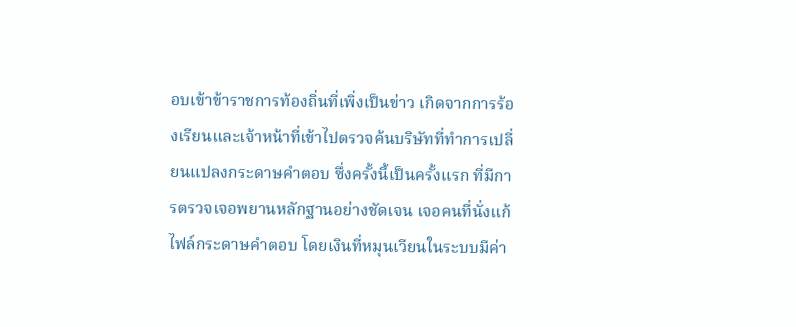อบเข้าข้าราชการท้องถิ่นที่เพิ่งเป็นข่าว เกิดจากการร้องเรียนและเจ้าหน้าที่เข้าไปตรวจค้นบริษัทที่ทำการเปลี่ยนแปลงกระดาษคำตอบ ซึ่งครั้งนี้เป็นครั้งแรก ที่มีการตรวจเจอพยานหลักฐานอย่างชัดเจน เจอคนที่นั่งแก้ไฟล์กระดาษคำตอบ โดยเงินที่หมุนเวียนในระบบมีค่า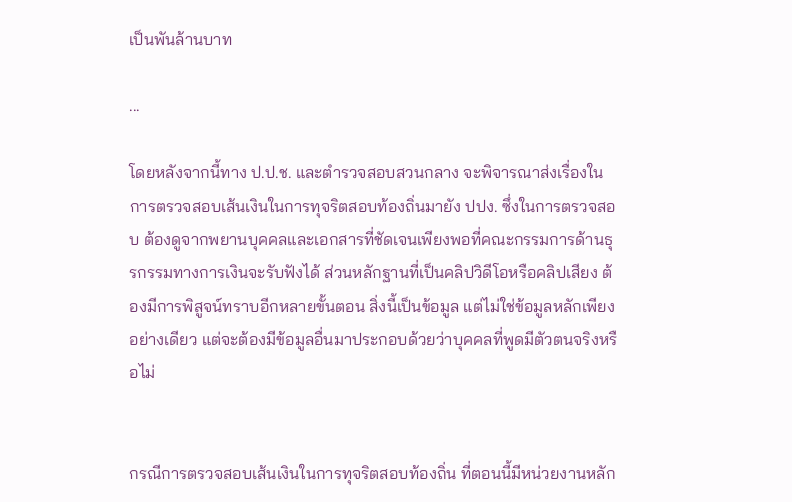เป็นพันล้านบาท

...

โดยหลังจากนี้ทาง ป.ป.ช. และตำรวจสอบสวนกลาง จะพิจารณาส่งเรื่องในการตรวจสอบเส้นเงินในการทุจริตสอบท้องถิ่นมายัง ปปง. ซึ่งในการตรวจสอบ ต้องดูจากพยานบุคคลและเอกสารที่ชัดเจนเพียงพอที่คณะกรรมการด้านธุรกรรมทางการเงินจะรับฟังได้ ส่วนหลักฐานที่เป็นคลิปวิดีโอหรือคลิปเสียง ต้องมีการพิสูจน์ทราบอีกหลายขั้นตอน สิ่งนี้เป็นข้อมูล แต่ไม่ใช่ข้อมูลหลักเพียงอย่างเดียว แต่จะต้องมีข้อมูลอื่นมาประกอบด้วยว่าบุคคลที่พูดมีตัวตนจริงหรือไม่


กรณีการตรวจสอบเส้นเงินในการทุจริตสอบท้องถิ่น ที่ตอนนี้มีหน่วยงานหลัก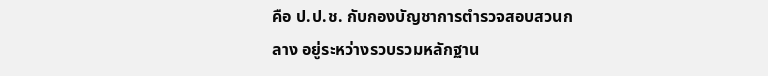คือ ป.ป.ช. กับกองบัญชาการตำรวจสอบสวนกลาง อยู่ระหว่างรวบรวมหลักฐาน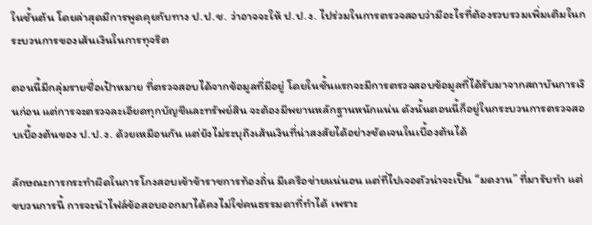ในชั้นต้น โดยล่าสุดมีการพูดคุยกับทาง ป.ป.ช. ว่าอาจจะให้ ป.ป.ง. ไปร่วมในการตรวจสอบว่ามีอะไรที่ต้องรวบรวมเพิ่มเติมในกระบวนการของเส้นเงินในการทุจริต

ตอนนี้มีกลุ่มรายชื่อเป้าหมาย ที่ตรวจสอบได้จากข้อมูลที่มีอยู่ โดยในชั้นแรกจะมีการตรวจสอบข้อมูลที่ได้รับมาจากสถาบันการเงินก่อน แต่การจะตรวจละเอียดทุกบัญชีและทรัพย์สิน จะต้องมีพยานหลักฐานหนักแน่น ดังนั้นตอนนี้ก็อยู่ในกระบวนการตรวจสอบเบื้องต้นของ ป.ป.ง. ด้วยเหมือนกัน แต่ยังไม่ระบุถึงเส้นเงินที่น่าสงสัยได้อย่างชัดเจนในเบื้องต้นได้

ลักษณะการกระทำผิดในการโกงสอบเข้าข้าราชการท้องถิ่น มีเครือข่ายแน่นอน แต่ที่ไปเจอตัวน่าจะเป็น “มดงาน” ที่มารับทำ แต่ขบวนการนี้ การจะนำไฟล์ข้อสอบออกมาได้คงไม่ใช่คนธรรมดาที่ทำได้ เพราะ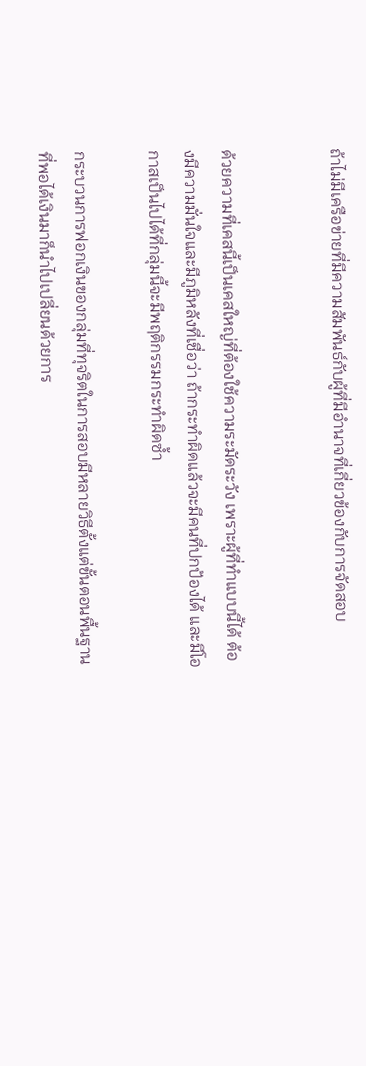ถ้าไม่มีเครือข่ายที่มีความสัมพันธ์กับผู้ที่มีอำนาจที่เกี่ยวข้องกับการจัดสอบ


ด้วยความที่เคสนี้เป็นเคสใหญ่ที่ต้องใช้ความระมัดระวัง เพราะผู้ที่ทำแบบนี้ได้ ต้องมีความมั่นใจและมีภูมิหลังที่เชื่อว่า ถ้ากระทำผิดแล้วจะมีคนที่ปกป้องได้ และมีโอกาสเป็นไปได้ที่กลุ่มนี้จะมีพฤติกรรมกระทำผิดซ้ำ

กระบวนการฟอกเงินของกลุ่มที่ทุจริตในการสอบมีหลายวิธีตั้งแต่ขั้นตอนพื้นฐาน ที่พอได้เงินมาก็นำไปเปลี่ยนด้วยการ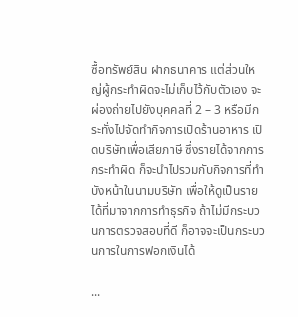ซื้อทรัพย์สิน ฝากธนาคาร แต่ส่วนใหญ่ผู้กระทำผิดจะไม่เก็บไว้กับตัวเอง จะผ่องถ่ายไปยังบุคคลที่ 2 – 3 หรือมีกระทั่งไปจัดทำกิจการเปิดร้านอาหาร เปิดบริษัทเพื่อเสียภาษี ซึ่งรายได้จากการกระทำผิด ก็จะนำไปรวมกับกิจการที่ทำบังหน้าในนามบริษัท เพื่อให้ดูเป็นรายได้ที่มาจากการทำธุรกิจ ถ้าไม่มีกระบวนการตรวจสอบที่ดี ก็อาจจะเป็นกระบวนการในการฟอกเงินได้

...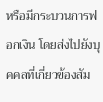หรือมีกระบวนการฟอกเงิน โดยส่งไปยังบุคคลที่เกี่ยวข้องสัม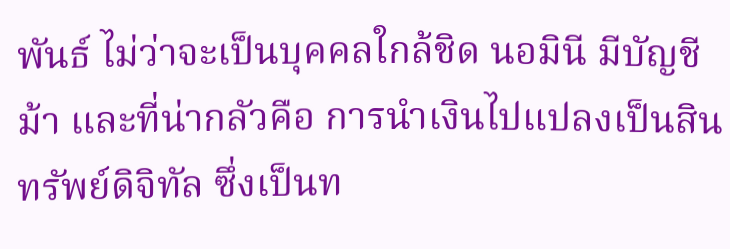พันธ์ ไม่ว่าจะเป็นบุคคลใกล้ชิด นอมินี มีบัญชีม้า และที่น่ากลัวคือ การนำเงินไปแปลงเป็นสินทรัพย์ดิจิทัล ซึ่งเป็นท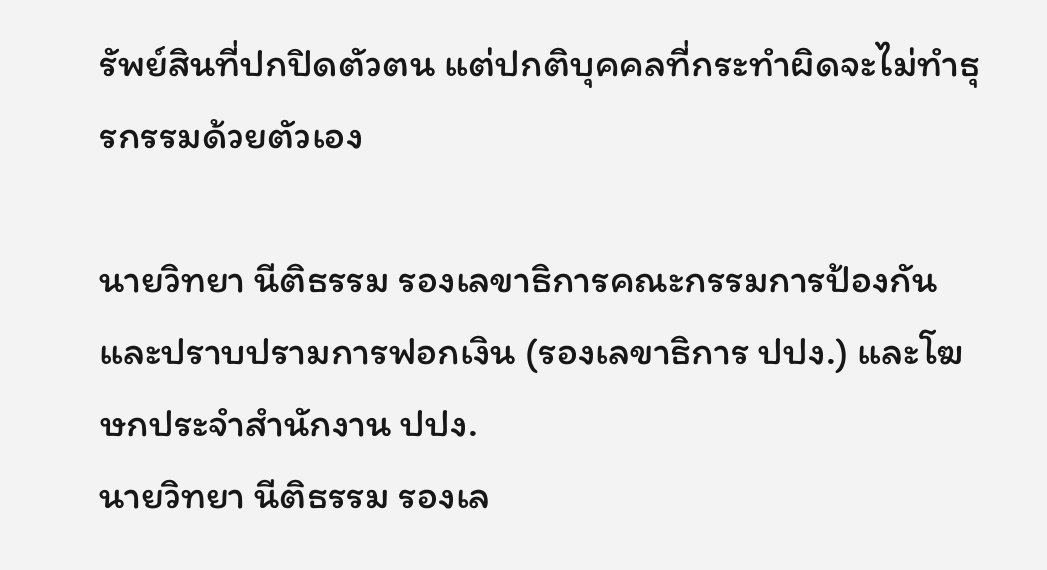รัพย์สินที่ปกปิดตัวตน แต่ปกติบุคคลที่กระทำผิดจะไม่ทำธุรกรรมด้วยตัวเอง

นายวิทยา นีติธรรม รองเลขาธิการคณะกรรมการป้องกันและปราบปรามการฟอกเงิน (รองเลขาธิการ ปปง.) และโฆษกประจำสำนักงาน ปปง.
นายวิทยา นีติธรรม รองเล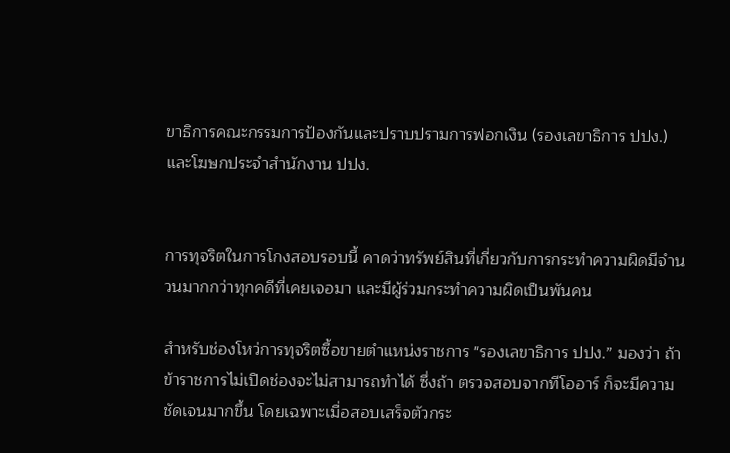ขาธิการคณะกรรมการป้องกันและปราบปรามการฟอกเงิน (รองเลขาธิการ ปปง.) และโฆษกประจำสำนักงาน ปปง.


การทุจริตในการโกงสอบรอบนี้ คาดว่าทรัพย์สินที่เกี่ยวกับการกระทำความผิดมีจำนวนมากกว่าทุกคดีที่เคยเจอมา และมีผู้ร่วมกระทำความผิดเป็นพันคน

สำหรับช่องโหว่การทุจริตซื้อขายตำแหน่งราชการ "รองเลขาธิการ ปปง.” มองว่า ถ้าข้าราชการไม่เปิดช่องจะไม่สามารถทำได้ ซึ่งถ้า ตรวจสอบจากทีโออาร์ ก็จะมีความชัดเจนมากขึ้น โดยเฉพาะเมื่อสอบเสร็จตัวกระ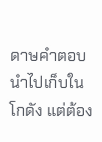ดาษคำตอบนำไปเก็บในโกดัง แต่ต้อง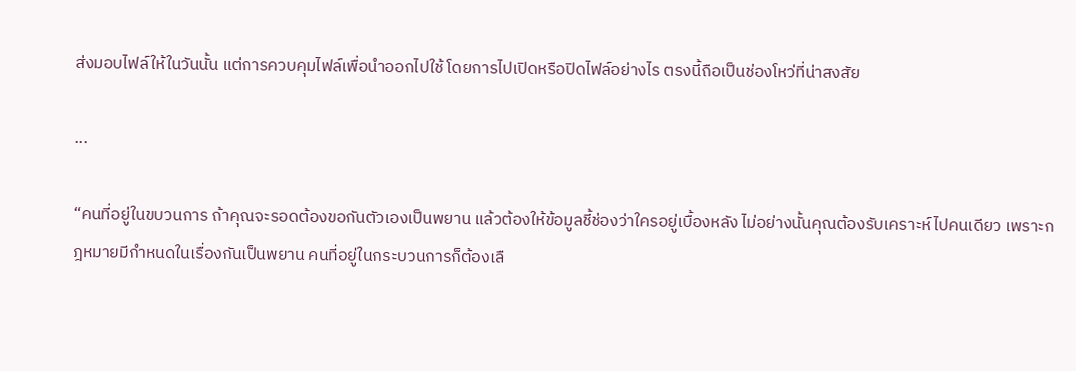ส่งมอบไฟล์ให้ในวันนั้น แต่การควบคุมไฟล์เพื่อนำออกไปใช้ โดยการไปเปิดหรือปิดไฟล์อย่างไร ตรงนี้ถือเป็นช่องโหว่ที่น่าสงสัย

...

“คนที่อยู่ในขบวนการ ถ้าคุณจะรอดต้องขอกันตัวเองเป็นพยาน แล้วต้องให้ข้อมูลชี้ช่องว่าใครอยู่เบื้องหลัง ไม่อย่างนั้นคุณต้องรับเคราะห์ไปคนเดียว เพราะกฎหมายมีกำหนดในเรื่องกันเป็นพยาน คนที่อยู่ในกระบวนการก็ต้องเลื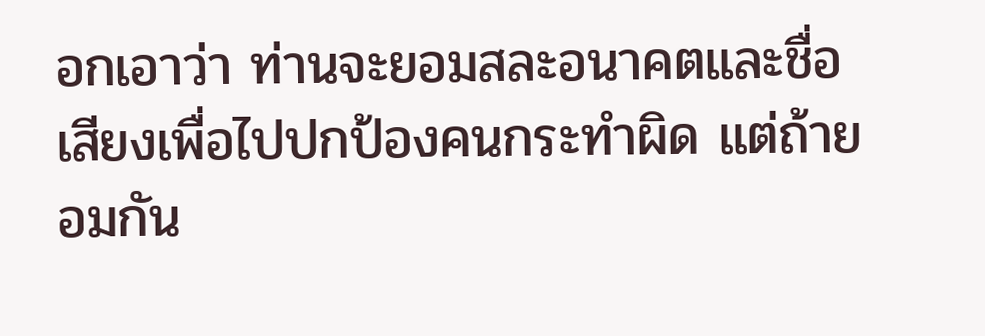อกเอาว่า ท่านจะยอมสละอนาคตและชื่อเสียงเพื่อไปปกป้องคนกระทำผิด แต่ถ้ายอมกัน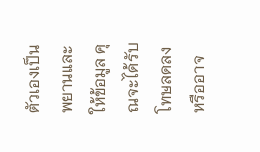ตัวเองเป็นพยานและให้ข้อมูล คุณจะได้รับโทษลดลง หรืออาจ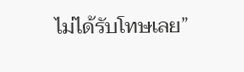ไม่ได้รับโทษเลย”